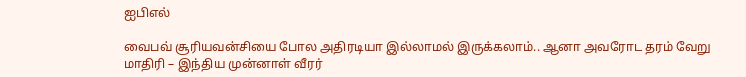ஐபிஎல்

வைபவ் சூரியவன்சியை போல அதிரடியா இல்லாமல் இருக்கலாம்.. ஆனா அவரோட தரம் வேறு மாதிரி – இந்திய முன்னாள் வீரர்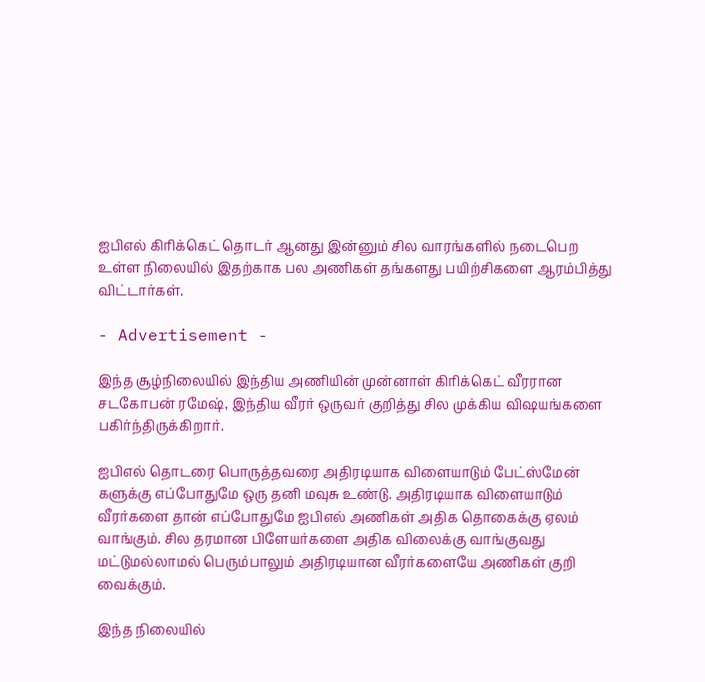ஐபிஎல் கிரிக்கெட் தொடர் ஆனது இன்னும் சில வாரங்களில் நடைபெற உள்ள நிலையில் இதற்காக பல அணிகள் தங்களது பயிற்சிகளை ஆரம்பித்து விட்டார்கள்.

- Advertisement -

இந்த சூழ்நிலையில் இந்திய அணியின் முன்னாள் கிரிக்கெட் வீரரான சடகோபன் ரமேஷ், இந்திய வீரர் ஒருவர் குறித்து சில முக்கிய விஷயங்களை பகிர்ந்திருக்கிறார்.

ஐபிஎல் தொடரை பொருத்தவரை அதிரடியாக விளையாடும் பேட்ஸ்மேன் களுக்கு எப்போதுமே ஒரு தனி மவுசு உண்டு. அதிரடியாக விளையாடும் வீரர்களை தான் எப்போதுமே ஐபிஎல் அணிகள் அதிக தொகைக்கு ஏலம் வாங்கும். சில தரமான பிளேயர்களை அதிக விலைக்கு வாங்குவது மட்டுமல்லாமல் பெரும்பாலும் அதிரடியான வீரர்களையே அணிகள் குறி வைக்கும்.

இந்த நிலையில்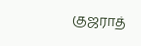குஜராத்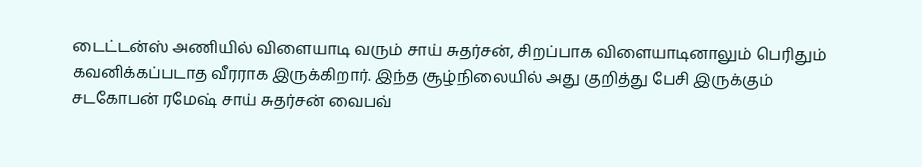டைட்டன்ஸ் அணியில் விளையாடி வரும் சாய் சுதர்சன், சிறப்பாக விளையாடினாலும் பெரிதும் கவனிக்கப்படாத வீரராக இருக்கிறார். இந்த சூழ்நிலையில் அது குறித்து பேசி இருக்கும் சடகோபன் ரமேஷ் சாய் சுதர்சன் வைபவ்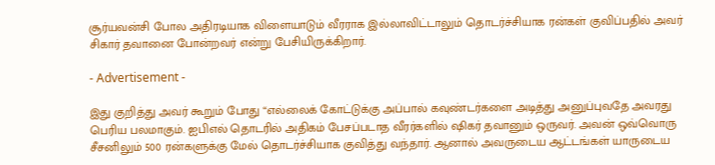சூர்யவன்சி போல அதிரடியாக விளையாடும் வீரராக இல்லாவிட்டாலும் தொடர்ச்சியாக ரன்கள் குவிப்பதில் அவர் சிகார் தவானை போன்றவர் என்று பேசியிருக்கிறார்.

- Advertisement -

இது குறித்து அவர் கூறும் போது “எல்லைக் கோட்டுக்கு அப்பால் கவுண்டர்களை அடித்து அனுப்புவதே அவரது பெரிய பலமாகும். ஐபிஎல் தொடரில் அதிகம் பேசப்படாத வீரர்களில் ஷிகர் தவானும் ஒருவர். அவன் ஒவ்வொரு சீசனிலும் 500 ரன்களுக்கு மேல் தொடர்ச்சியாக குவித்து வந்தார். ஆனால் அவருடைய ஆட்டங்கள் யாருடைய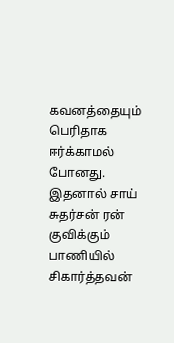கவனத்தையும் பெரிதாக ஈர்க்காமல் போனது. இதனால் சாய் சுதர்சன் ரன் குவிக்கும் பாணியில் சிகார்த்தவன்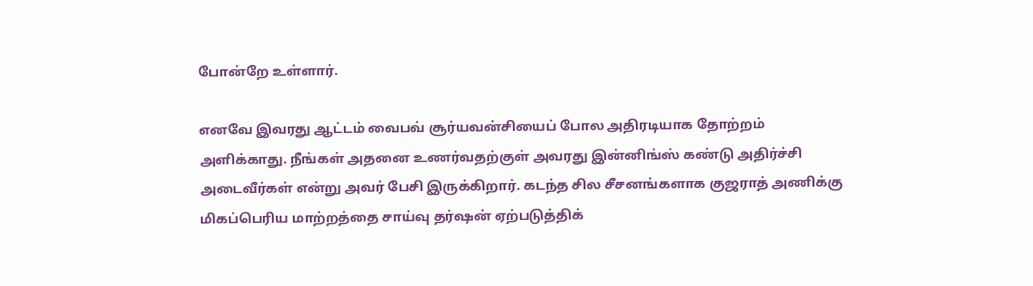போன்றே உள்ளார்.

எனவே இவரது ஆட்டம் வைபவ் சூர்யவன்சியைப் போல அதிரடியாக தோற்றம் அளிக்காது. நீங்கள் அதனை உணர்வதற்குள் அவரது இன்னிங்ஸ் கண்டு அதிர்ச்சி அடைவீர்கள் என்று அவர் பேசி இருக்கிறார். கடந்த சில சீசனங்களாக குஜராத் அணிக்கு மிகப்பெரிய மாற்றத்தை சாய்வு தர்ஷன் ஏற்படுத்திக்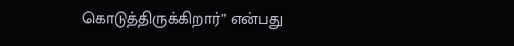கொடுத்திருக்கிறார்” என்பது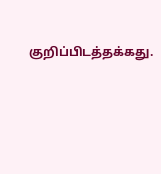குறிப்பிடத்தக்கது.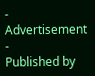- Advertisement -
Published by